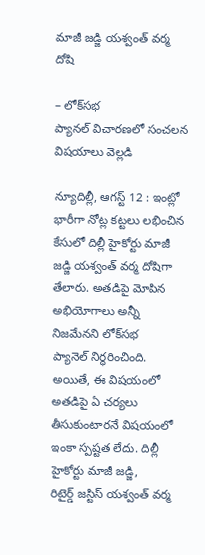మాజీ జడ్జి యశ్వంత్‌ ‌వర్మ దోషి

– లోక్‌సభ ప్యానల్‌ ‌విచారణలో సంచలన విషయాలు వెల్లడి

న్యూదిల్లీ, ఆగస్ట్ 12 : ఇం‌ట్లో భారీగా నోట్ల కట్టలు లభించిన కేసులో దిల్లీ హైకోర్టు మాజీ జడ్జి యశ్వంత్‌ ‌వర్మ దోషిగా తేలారు. అతడిపై మోపిన అభియోగాలు అన్నీ నిజమేనని లోక్‌సభ ప్యానెల్‌ ‌నిర్ధరించింది. అయితే, ఈ విషయంలో అతడిపై ఏ చర్యలు తీసుకుంటారనే విషయంలో ఇంకా స్పష్టత లేదు. దిల్లీ హైకోర్టు మాజీ జడ్జి, రిటైర్డ్ ‌జస్టిస్‌ ‌యశ్వంత్‌ ‌వర్మ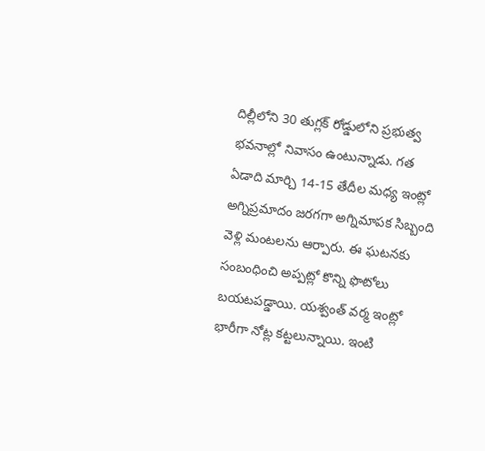దిల్లీలోని 30 తుగ్లక్‌ ‌రోడ్డులోని ప్రభుత్వ భవనాల్లో నివాసం ఉంటున్నాడు. గత ఏడాది మార్చి 14-15 తేదీల మధ్య ఇంట్లో అగ్నిప్రమాదం జర‌గ‌గా అగ్నిమాపక సిబ్బంది వెళ్లి మంటలను ఆర్పారు. ఈ ఘటనకు సంబంధించి అప్పట్లో కొన్ని ఫొటోలు బయటపడ్డాయి. యశ్వంత్‌ ‌వర్మ ఇంట్లో భారీగా నోట్ల కట్టలున్నాయి. ఇంటి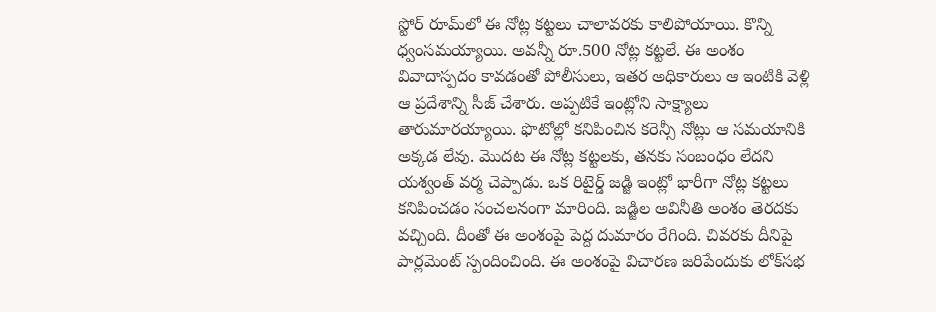స్టోర్‌ ‌రూమ్‌లో ఈ నోట్ల కట్టలు చాలావరకు కాలిపోయాయి. కొన్ని ధ్వంసమయ్యాయి. అవన్నీ రూ.500 నోట్ల కట్టలే. ఈ అంశం వివాదాస్పదం కావడంతో పోలీసులు, ఇతర అధికారులు ఆ ఇంటికి వెళ్లి ఆ ప్రదేశాన్ని సీజ్‌ ‌చేశారు. అప్పటికే ఇంట్లోని సాక్ష్యాలు తారుమారయ్యాయి. ఫొటోల్లో కనిపించిన కరెన్సీ నోట్లు ఆ సమయానికి అక్కడ లేవు. మొదట ఈ నోట్ల కట్టలకు, తనకు సంబంధం లేదని యశ్వంత్‌ ‌వర్మ చెప్పాడు. ఒక రిటైర్డ్ ‌జడ్జి ఇంట్లో భారీగా నోట్ల కట్టలు కనిపించడం సంచలనంగా మారింది. జడ్జిల అవినీతి అంశం తెరదకు వచ్చింది. దీంతో ఈ అంశంపై పెద్ద దుమారం రేగింది. చివరకు దీనిపై పార్లమెంట్‌ ‌స్పందించింది. ఈ అంశంపై విచారణ జరిపేందుకు లోక్‌సభ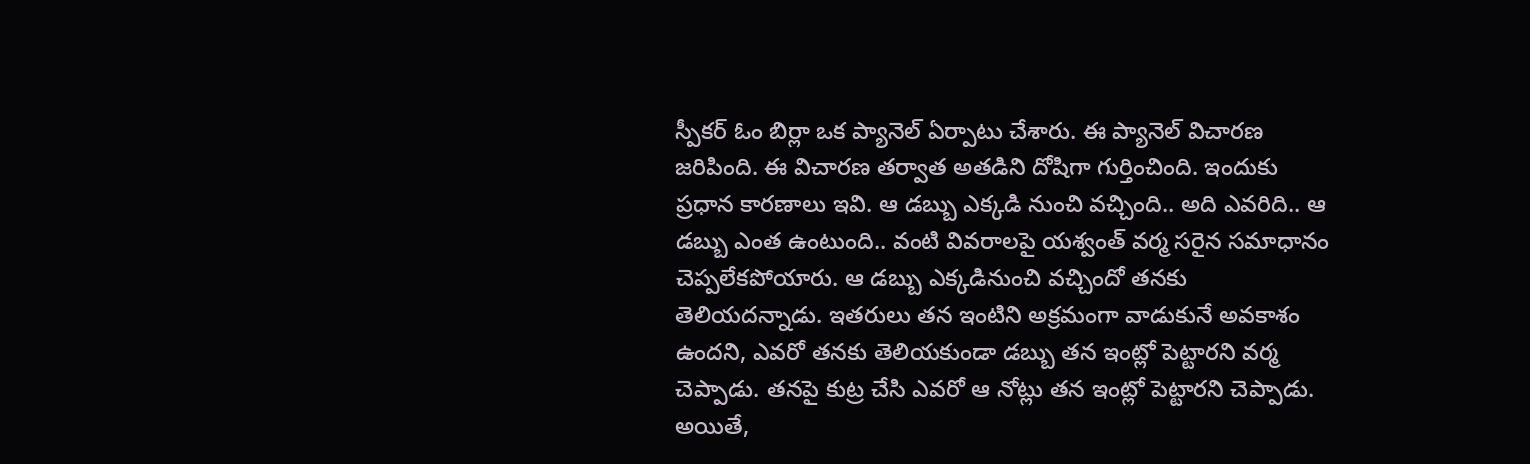స్పీకర్‌ ఓం ‌బిర్లా ఒక ప్యానెల్‌ ఏర్పాటు చేశారు. ఈ ప్యానెల్‌ విచారణ జరిపింది. ఈ విచారణ తర్వాత అతడిని దోషిగా గుర్తించింది. ఇందుకు ప్రధాన కారణాలు ఇవి. ఆ డబ్బు ఎక్కడి నుంచి వచ్చింది.. అది ఎవరిది.. ఆ డబ్బు ఎంత ఉంటుంది.. వంటి వివరాలపై యశ్వంత్‌ ‌వర్మ సరైన సమాధానం చెప్పలేకపోయారు. ఆ డబ్బు ఎక్కడినుంచి వచ్చిందో తనకు తెలియదన్నాడు. ఇతరులు తన ఇంటిని అక్రమంగా వాడుకునే అవకాశం ఉందని, ఎవరో తనకు తెలియకుండా డబ్బు తన ఇంట్లో పెట్టారని వర్మ చెప్పాడు. తనపై కుట్ర చేసి ఎవరో ఆ నోట్లు తన ఇంట్లో పెట్టారని చెప్పాడు. అయితే,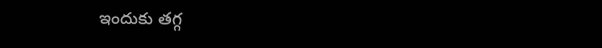ఇందుకు తగ్గ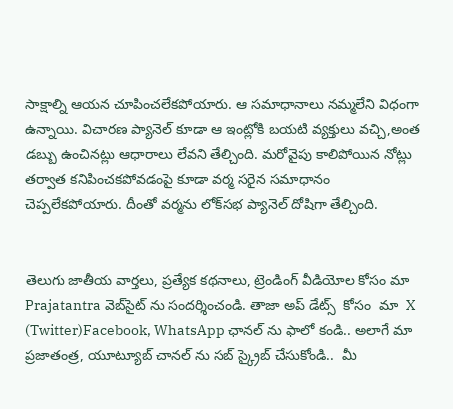సాక్షాల్ని ఆయన చూపించలేకపోయారు. ఆ సమాధానాలు నమ్మలేని విధంగా ఉన్నాయి. విచారణ ప్యానెల్‌ ‌కూడా ఆ ఇంట్లోకి బయటి వ్యక్తులు వచ్చి,అంత డబ్బు ఉంచినట్లు ఆధారాలు లేవని తేల్చింది. మరోవైపు కాలిపోయిన నోట్లు తర్వాత కనిపించకపోవడంపై కూడా వర్మ సరైన సమాధానం చెప్పలేకపోయారు. దీంతో వర్మను లోక్‌సభ ప్యానెల్‌ ‌దోషిగా తేల్చింది.


తెలుగు జాతీయ వార్తలు, ప్రత్యేక కథనాలు, ట్రెండింగ్ వీడియోల కోసం మా Prajatantra వెబ్‌సైట్ ను సందర్శించండి. తాజా అప్‌ డేట్స్  కోసం  మా  X (Twitter)Facebook, WhatsApp ఛానల్ ను ఫాలో కండి.. అలాగే మా ప్రజాతంత్ర, యూట్యూబ్ చానల్ ను సబ్ స్క్రైబ్ చేసుకోండి..  మీ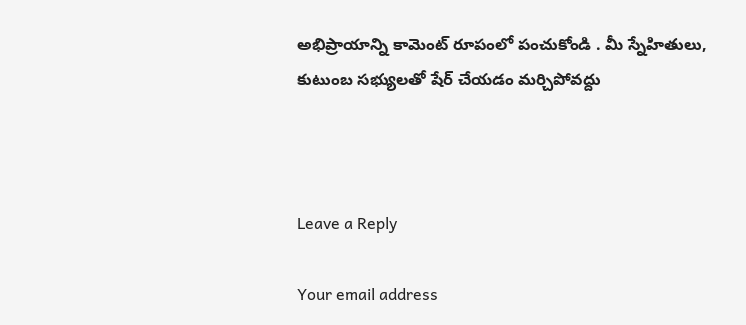అభిప్రాయాన్ని కామెంట్ రూపంలో పంచుకోండి . మీ స్నేహితులు, కుటుంబ సభ్యులతో షేర్ చేయడం మర్చిపోవద్దు



Leave a Reply

Your email address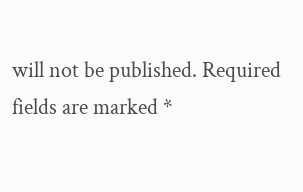will not be published. Required fields are marked *